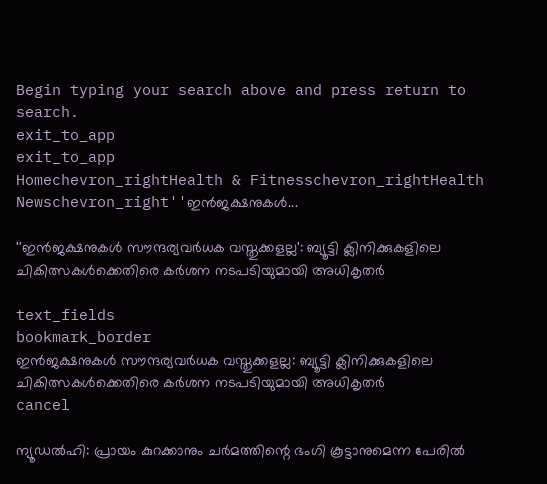Begin typing your search above and press return to search.
exit_to_app
exit_to_app
Homechevron_rightHealth & Fitnesschevron_rightHealth Newschevron_right''ഇൻജക്ഷനുകൾ...

''ഇൻജക്ഷനുകൾ സൗന്ദര്യവർധക വസ്തുക്കളല്ല': ബ്യൂട്ടി ക്ലിനിക്കുകളിലെ ചികിത്സകൾക്കെതിരെ കർശന നടപടിയുമായി അധികൃതർ

text_fields
bookmark_border
ഇൻജക്ഷനുകൾ സൗന്ദര്യവർധക വസ്തുക്കളല്ല: ബ്യൂട്ടി ക്ലിനിക്കുകളിലെ ചികിത്സകൾക്കെതിരെ കർശന നടപടിയുമായി അധികൃതർ
cancel

ന്യൂഡൽഹി: പ്രായം കുറക്കാനും ചർമത്തിന്റെ ഭംഗി കൂട്ടാനുമെന്ന പേരിൽ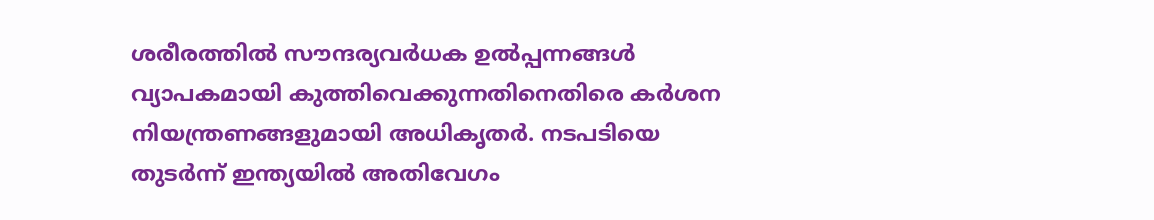ശരീരത്തിൽ സൗന്ദര്യവർധക ഉൽപ്പന്നങ്ങൾ വ്യാപകമായി കുത്തിവെക്കുന്നതിനെതിരെ കർശന നിയന്ത്രണങ്ങളുമായി അധികൃതർ. നടപടിയെ തുടർന്ന് ഇന്ത്യയിൽ അതിവേഗം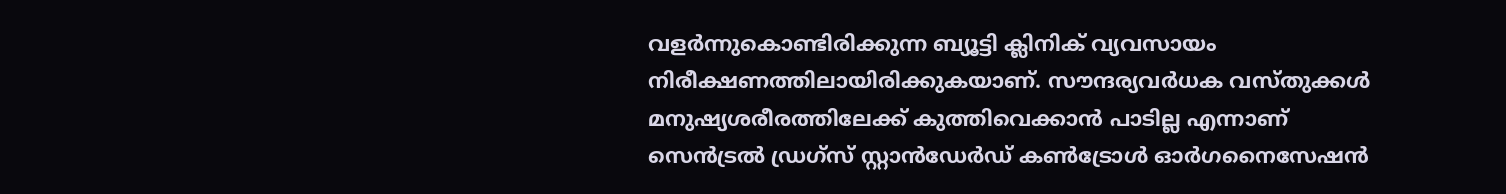വളർന്നുകൊണ്ടിരിക്കുന്ന ബ്യൂട്ടി ക്ലിനിക് വ്യവസായം നിരീക്ഷണത്തിലായിരിക്കുകയാണ്. സൗന്ദര്യവർധക വസ്തുക്കൾ മനുഷ്യശരീരത്തിലേക്ക് കുത്തിവെക്കാൻ പാടില്ല എന്നാണ് സെൻട്രൽ ഡ്രഗ്സ് സ്റ്റാൻഡേർഡ് കൺട്രോൾ ഓർഗനൈസേഷൻ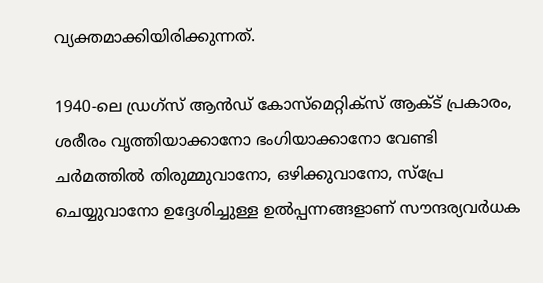വ്യക്തമാക്കിയിരിക്കുന്നത്.

1940-ലെ ഡ്രഗ്സ് ആൻഡ് കോസ്മെറ്റിക്സ് ആക്ട് പ്രകാരം, ശരീരം വൃത്തിയാക്കാനോ ഭംഗിയാക്കാനോ വേണ്ടി ചർമത്തിൽ തിരുമ്മുവാനോ, ഒഴിക്കുവാനോ, സ്പ്രേ ചെയ്യുവാനോ ഉദ്ദേശിച്ചുള്ള ഉൽപ്പന്നങ്ങളാണ് സൗന്ദര്യവർധക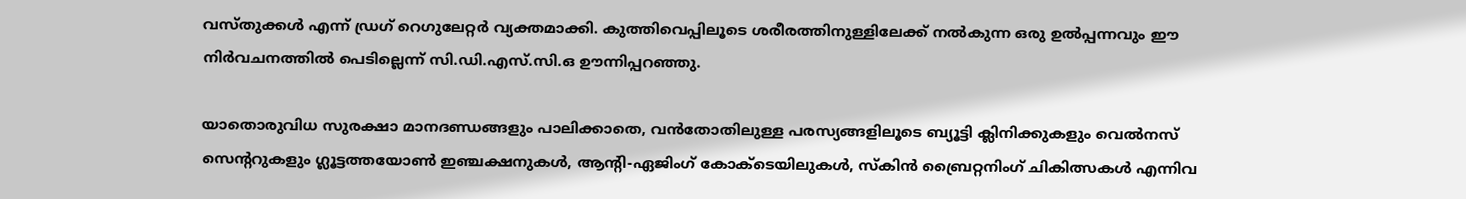വസ്തുക്കൾ എന്ന് ഡ്രഗ് റെഗുലേറ്റർ വ്യക്തമാക്കി. കുത്തിവെപ്പിലൂടെ ശരീരത്തിനുള്ളിലേക്ക് നൽകുന്ന ഒരു ഉൽപ്പന്നവും ഈ നിർവചനത്തിൽ പെടില്ലെന്ന് സി.ഡി.എസ്.സി.ഒ ഊന്നിപ്പറഞ്ഞു.

യാതൊരുവിധ സുരക്ഷാ മാനദണ്ഡങ്ങളും പാലിക്കാതെ, വൻതോതിലുള്ള പരസ്യങ്ങളിലൂടെ ബ്യൂട്ടി ക്ലിനിക്കുകളും വെൽനസ് സെന്ററുകളും ഗ്ലൂട്ടത്തയോൺ ഇഞ്ചക്ഷനുകൾ, ആന്റി-ഏജിംഗ് കോക്ടെയിലുകൾ, സ്കിൻ ബ്രൈറ്റനിംഗ് ചികിത്സകൾ എന്നിവ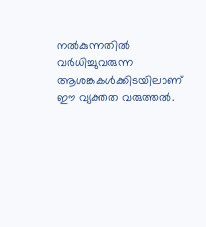നൽകുന്നതിൽ വർധിച്ചുവരുന്ന ആശങ്കകൾക്കിടയിലാണ് ഈ വ്യക്തത വരുത്തൽ.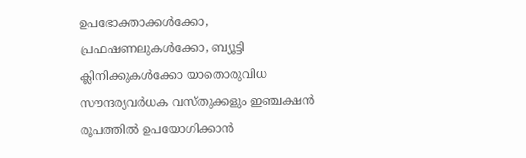ഉപഭോക്താക്കൾക്കോ, പ്രഫഷണലുകൾക്കോ, ബ്യൂട്ടി ക്ലിനിക്കുകൾക്കോ യാതൊരുവിധ സൗന്ദര്യവർധക വസ്തുക്കളും ഇഞ്ചക്ഷൻ രൂപത്തിൽ ഉപയോഗിക്കാൻ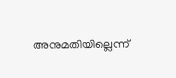അനുമതിയില്ലെന്ന്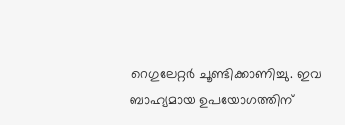റെഗുലേറ്റർ ചൂണ്ടിക്കാണിച്ചു. ഇവ ബാഹ്യമായ ഉപയോഗത്തിന്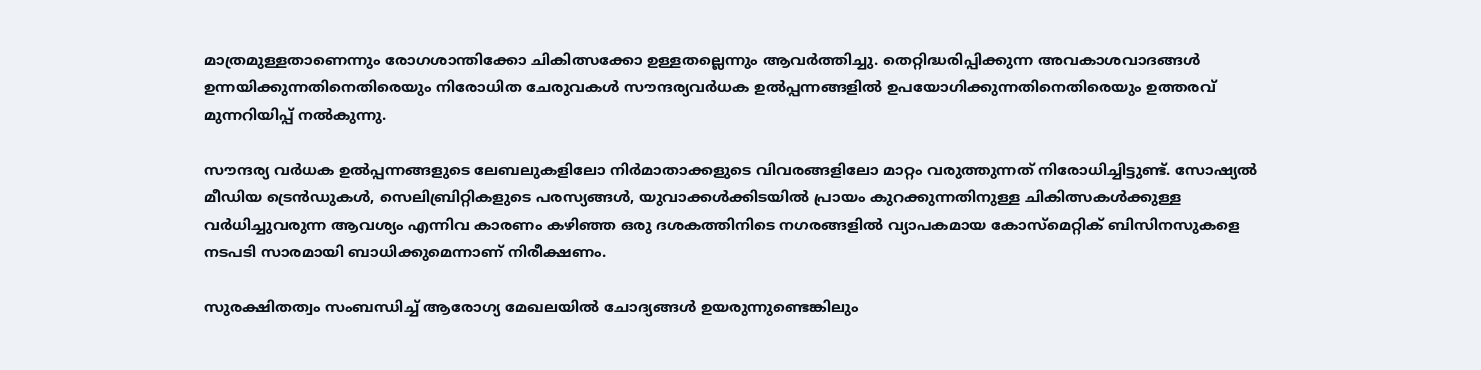മാത്രമുള്ളതാണെന്നും രോഗശാന്തിക്കോ ചികിത്സക്കോ ഉള്ളതല്ലെന്നും ആവർത്തിച്ചു. തെറ്റിദ്ധരിപ്പിക്കുന്ന അവകാശവാദങ്ങൾ ഉന്നയിക്കുന്നതിനെതിരെയും നിരോധിത ചേരുവകൾ സൗന്ദര്യവർധക ഉൽപ്പന്നങ്ങളിൽ ഉപയോഗിക്കുന്നതിനെതിരെയും ഉത്തരവ് മുന്നറിയിപ്പ് നൽകുന്നു.

സൗന്ദര്യ വർധക ഉൽപ്പന്നങ്ങളുടെ ലേബലുകളിലോ നിർമാതാക്കളുടെ വിവരങ്ങളിലോ മാറ്റം വരുത്തുന്നത് നിരോധിച്ചിട്ടുണ്ട്. സോഷ്യൽ മീഡിയ ട്രെൻഡുകൾ, സെലിബ്രിറ്റികളുടെ പരസ്യങ്ങൾ, യുവാക്കൾക്കിടയിൽ പ്രായം കുറക്കുന്നതിനുള്ള ചികിത്സകൾക്കുള്ള വർധിച്ചുവരുന്ന ആവശ്യം എന്നിവ കാരണം കഴിഞ്ഞ ഒരു ദശകത്തിനിടെ നഗരങ്ങളിൽ വ്യാപകമായ കോസ്മെറ്റിക് ബിസിനസുകളെ നടപടി സാരമായി ബാധിക്കുമെന്നാണ് നിരീക്ഷണം.

സുരക്ഷിതത്വം സംബന്ധിച്ച് ആരോഗ്യ മേഖലയിൽ ചോദ്യങ്ങൾ ഉയരുന്നുണ്ടെങ്കിലും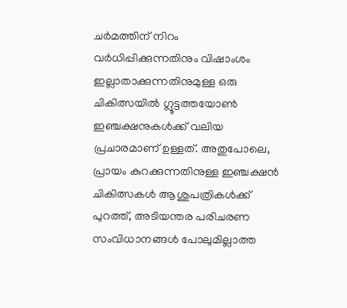ചർമത്തിന് നിറം വർധിപ്പിക്കുന്നതിനും വിഷാംശം ഇല്ലാതാക്കുന്നതിനുമുള്ള ഒരു ചികിത്സയിൽ ഗ്ലൂട്ടത്തയോൺ ഇഞ്ചക്ഷനുകൾക്ക് വലിയ പ്രചാരമാണ് ഉള്ളത്. അതുപോലെ, പ്രായം കുറക്കുന്നതിനുള്ള ഇഞ്ചക്ഷൻ ചികിത്സകൾ ആശുപത്രികൾക്ക് പുറത്ത്, അടിയന്തര പരിചരണ സംവിധാനങ്ങൾ പോലുമില്ലാത്ത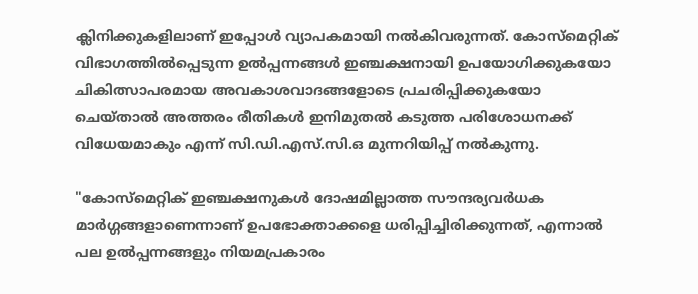ക്ലിനിക്കുകളിലാണ് ഇപ്പോൾ വ്യാപകമായി നൽകിവരുന്നത്. കോസ്മെറ്റിക് വിഭാഗത്തിൽപ്പെടുന്ന ഉൽപ്പന്നങ്ങൾ ഇഞ്ചക്ഷനായി ഉപയോഗിക്കുകയോ ചികിത്സാപരമായ അവകാശവാദങ്ങളോടെ പ്രചരിപ്പിക്കുകയോ ചെയ്താൽ അത്തരം രീതികൾ ഇനിമുതൽ കടുത്ത പരിശോധനക്ക് വിധേയമാകും എന്ന് സി.ഡി.എസ്.സി.ഒ മുന്നറിയിപ്പ് നൽകുന്നു.

"കോസ്മെറ്റിക് ഇഞ്ചക്ഷനുകൾ ദോഷമില്ലാത്ത സൗന്ദര്യവർധക മാർഗ്ഗങ്ങളാണെന്നാണ് ഉപഭോക്താക്കളെ ധരിപ്പിച്ചിരിക്കുന്നത്, എന്നാൽ പല ഉൽപ്പന്നങ്ങളും നിയമപ്രകാരം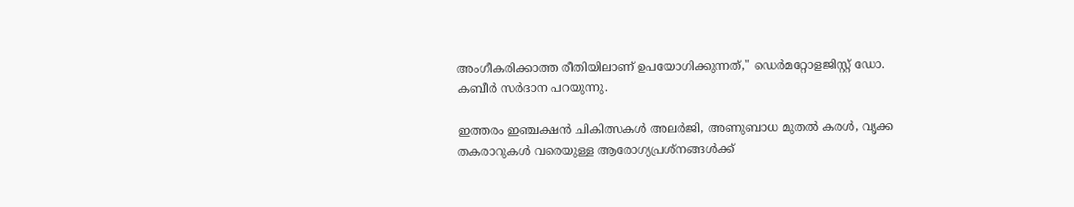അംഗീകരിക്കാത്ത രീതിയിലാണ് ഉപയോഗിക്കുന്നത്," ഡെർമറ്റോളജിസ്റ്റ് ഡോ. കബീർ സർദാന പറയുന്നു.

ഇത്തരം ഇഞ്ചക്ഷൻ ചികിത്സകൾ അലർജി, അണുബാധ മുതൽ കരൾ, വൃക്ക തകരാറുകൾ വരെയുള്ള ആരോഗ്യപ്രശ്നങ്ങൾക്ക്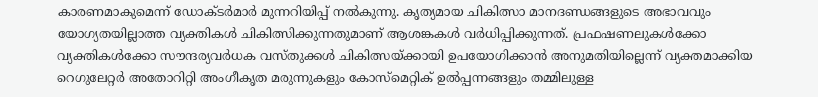കാരണമാകുമെന്ന് ഡോക്ടർമാർ മുന്നറിയിപ്പ് നൽകുന്നു. കൃത്യമായ ചികിത്സാ മാനദണ്ഡങ്ങളുടെ അഭാവവും യോഗ്യതയില്ലാത്ത വ്യക്തികൾ ചികിത്സിക്കുന്നതുമാണ് ആശങ്കകൾ വർധിപ്പിക്കുന്നത്. പ്രഫഷണലുകൾക്കോ വ്യക്തികൾക്കോ സൗന്ദര്യവർധക വസ്തുക്കൾ ചികിത്സയ്ക്കായി ഉപയോഗിക്കാൻ അനുമതിയില്ലെന്ന് വ്യക്തമാക്കിയ റെഗുലേറ്റർ അതോറിറ്റി അംഗീകൃത മരുന്നുകളും കോസ്മെറ്റിക് ഉൽപ്പന്നങ്ങളും തമ്മിലുള്ള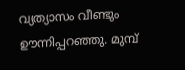വ്യത്യാസം വീണ്ടും ഊന്നിപ്പറഞ്ഞു. മുമ്പ്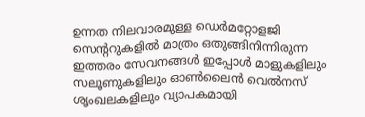ഉന്നത നിലവാരമുള്ള ഡെർമറ്റോളജി സെന്ററുകളിൽ മാത്രം ഒതുങ്ങിനിന്നിരുന്ന ഇത്തരം സേവനങ്ങൾ ഇപ്പോൾ മാളുകളിലും സലൂണുകളിലും ഓൺലൈൻ വെൽനസ് ശൃംഖലകളിലും വ്യാപകമായി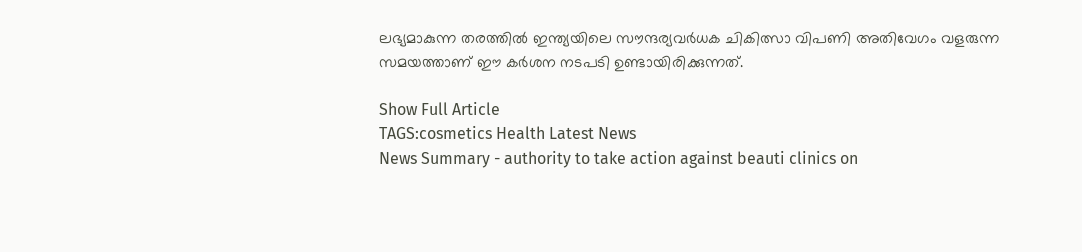ലഭ്യമാകുന്ന തരത്തിൽ ഇന്ത്യയിലെ സൗന്ദര്യവർധക ചികിത്സാ വിപണി അതിവേഗം വളരുന്ന സമയത്താണ് ഈ കർശന നടപടി ഉണ്ടായിരിക്കുന്നത്.

Show Full Article
TAGS:cosmetics Health Latest News
News Summary - authority to take action against beauti clinics on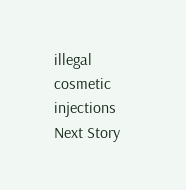illegal cosmetic injections
Next Story